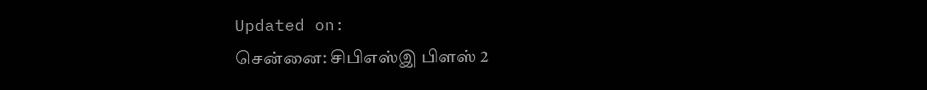Updated on:
சென்னை: சிபிஎஸ்இ பிளஸ் 2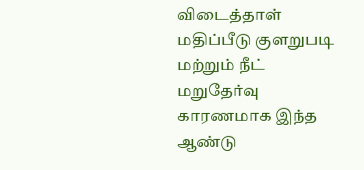விடைத்தாள் மதிப்பீடு குளறுபடி மற்றும் நீட் மறுதேர்வு காரணமாக இந்த ஆண்டு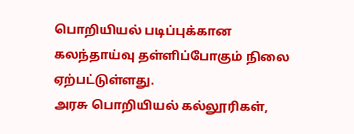பொறியியல் படிப்புக்கான கலந்தாய்வு தள்ளிப்போகும் நிலை ஏற்பட்டுள்ளது.
அரசு பொறியியல் கல்லூரிகள்,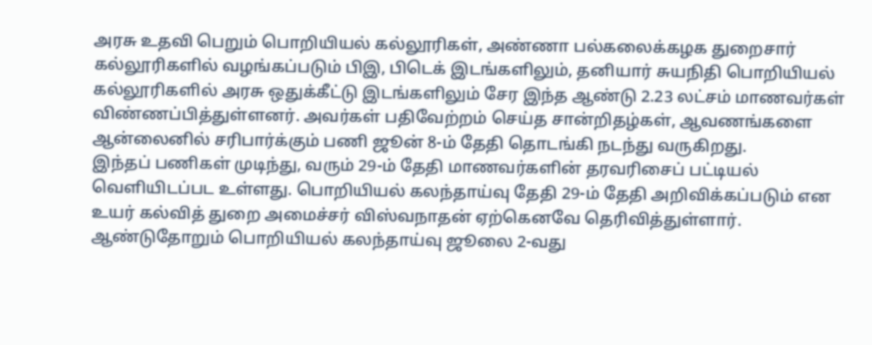அரசு உதவி பெறும் பொறியியல் கல்லூரிகள், அண்ணா பல்கலைக்கழக துறைசார் கல்லூரிகளில் வழங்கப்படும் பிஇ, பிடெக் இடங்களிலும், தனியார் சுயநிதி பொறியியல் கல்லூரிகளில் அரசு ஒதுக்கீட்டு இடங்களிலும் சேர இந்த ஆண்டு 2.23 லட்சம் மாணவர்கள் விண்ணப்பித்துள்ளனர். அவர்கள் பதிவேற்றம் செய்த சான்றிதழ்கள், ஆவணங்களை ஆன்லைனில் சரிபார்க்கும் பணி ஜூன் 8-ம் தேதி தொடங்கி நடந்து வருகிறது.
இந்தப் பணிகள் முடிந்து, வரும் 29-ம் தேதி மாணவர்களின் தரவரிசைப் பட்டியல் வெளியிடப்பட உள்ளது. பொறியியல் கலந்தாய்வு தேதி 29-ம் தேதி அறிவிக்கப்படும் என உயர் கல்வித் துறை அமைச்சர் விஸ்வநாதன் ஏற்கெனவே தெரிவித்துள்ளார்.
ஆண்டுதோறும் பொறியியல் கலந்தாய்வு ஜூலை 2-வது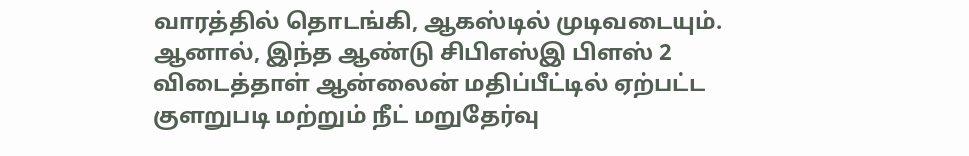வாரத்தில் தொடங்கி, ஆகஸ்டில் முடிவடையும். ஆனால், இந்த ஆண்டு சிபிஎஸ்இ பிளஸ் 2 விடைத்தாள் ஆன்லைன் மதிப்பீட்டில் ஏற்பட்ட குளறுபடி மற்றும் நீட் மறுதேர்வு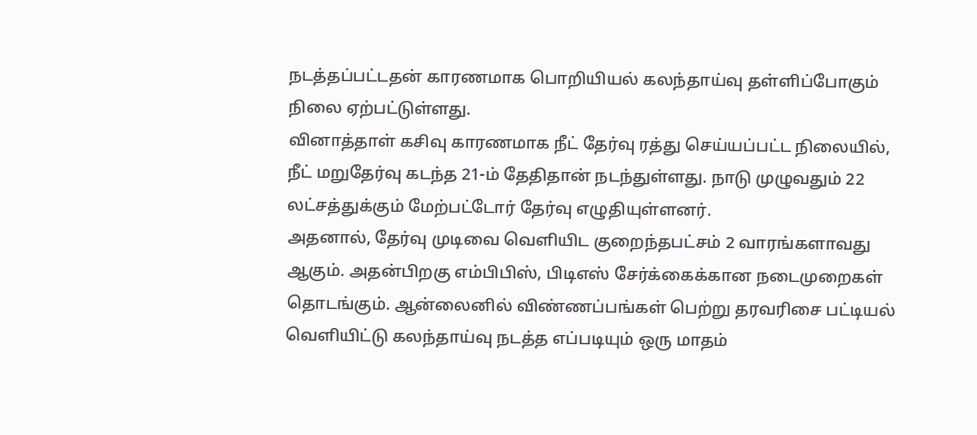நடத்தப்பட்டதன் காரணமாக பொறியியல் கலந்தாய்வு தள்ளிப்போகும் நிலை ஏற்பட்டுள்ளது.
வினாத்தாள் கசிவு காரணமாக நீட் தேர்வு ரத்து செய்யப்பட்ட நிலையில், நீட் மறுதேர்வு கடந்த 21-ம் தேதிதான் நடந்துள்ளது. நாடு முழுவதும் 22 லட்சத்துக்கும் மேற்பட்டோர் தேர்வு எழுதியுள்ளனர்.
அதனால், தேர்வு முடிவை வெளியிட குறைந்தபட்சம் 2 வாரங்களாவது ஆகும். அதன்பிறகு எம்பிபிஸ், பிடிஎஸ் சேர்க்கைக்கான நடைமுறைகள் தொடங்கும். ஆன்லைனில் விண்ணப்பங்கள் பெற்று தரவரிசை பட்டியல் வெளியிட்டு கலந்தாய்வு நடத்த எப்படியும் ஒரு மாதம்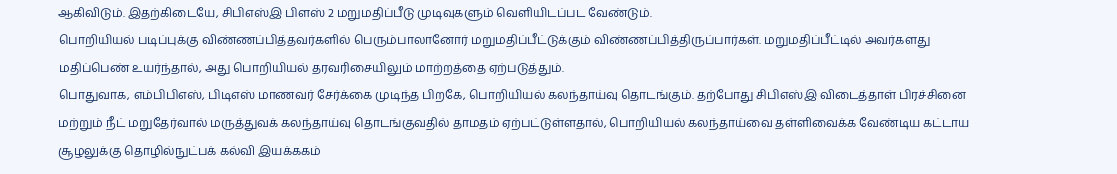ஆகிவிடும். இதற்கிடையே, சிபிஎஸ்இ பிளஸ் 2 மறுமதிப்பீடு முடிவுகளும் வெளியிடப்பட வேண்டும்.
பொறியியல் படிப்புக்கு விண்ணப்பித்தவர்களில் பெரும்பாலானோர் மறுமதிப்பீட்டுக்கும் விண்ணப்பித்திருப்பார்கள். மறுமதிப்பீட்டில் அவர்களது மதிப்பெண் உயர்ந்தால், அது பொறியியல் தரவரிசையிலும் மாற்றத்தை ஏற்படுத்தும்.
பொதுவாக, எம்பிபிஎஸ், பிடிஎஸ் மாணவர் சேர்க்கை முடிந்த பிறகே, பொறியியல் கலந்தாய்வு தொடங்கும். தற்போது சிபிஎஸ்இ விடைத்தாள் பிரச்சினை மற்றும் நீட் மறுதேர்வால் மருத்துவக் கலந்தாய்வு தொடங்குவதில் தாமதம் ஏற்பட்டுள்ளதால், பொறியியல் கலந்தாய்வை தள்ளிவைக்க வேண்டிய கட்டாய சூழலுக்கு தொழில்நுட்பக் கல்வி இயக்ககம்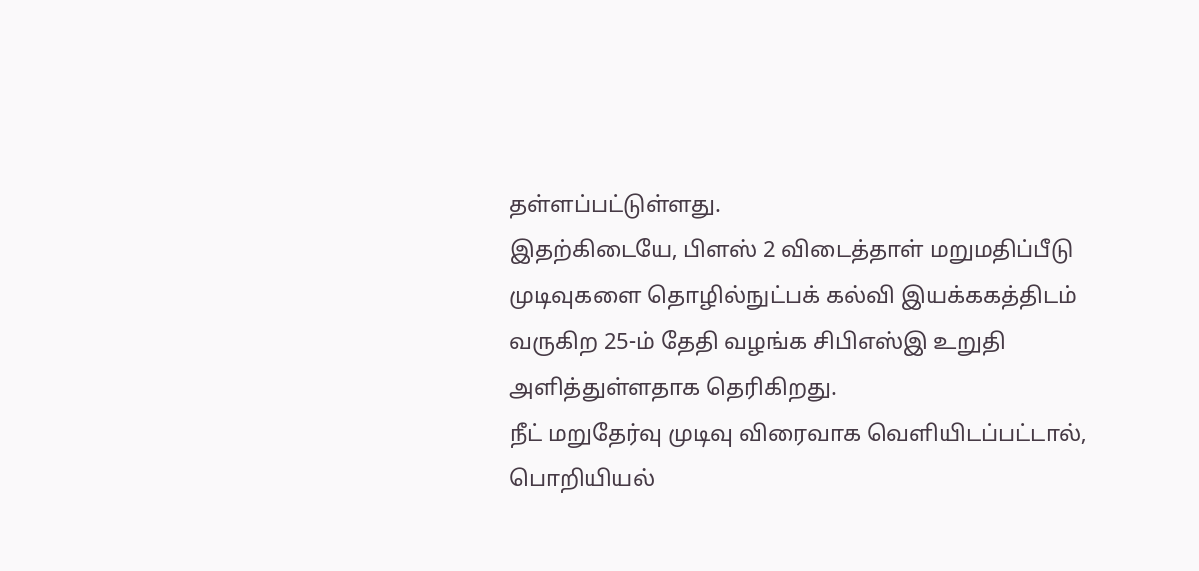தள்ளப்பட்டுள்ளது.
இதற்கிடையே, பிளஸ் 2 விடைத்தாள் மறுமதிப்பீடு முடிவுகளை தொழில்நுட்பக் கல்வி இயக்ககத்திடம் வருகிற 25-ம் தேதி வழங்க சிபிஎஸ்இ உறுதி அளித்துள்ளதாக தெரிகிறது.
நீட் மறுதேர்வு முடிவு விரைவாக வெளியிடப்பட்டால், பொறியியல்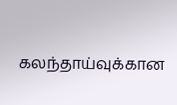கலந்தாய்வுக்கான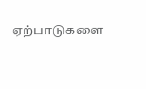ஏற்பாடுகளை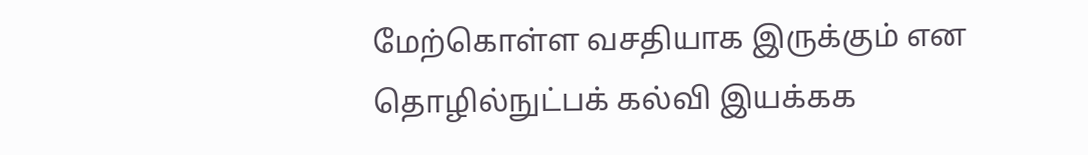மேற்கொள்ள வசதியாக இருக்கும் என தொழில்நுட்பக் கல்வி இயக்கக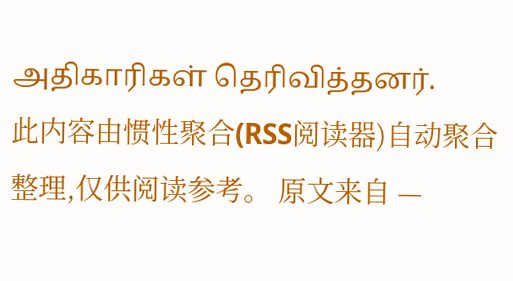அதிகாரிகள் தெரிவித்தனர்.
此内容由惯性聚合(RSS阅读器)自动聚合整理,仅供阅读参考。 原文来自 —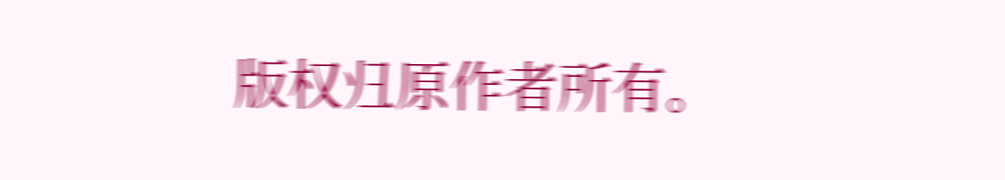版权归原作者所有。